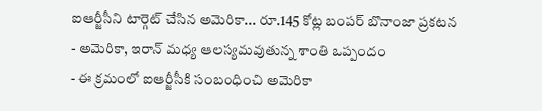ఐఆర్జీసీని టార్గెట్ చేసిన అమెరికా... రూ.145 కోట్ల బంపర్ బొనాంజా ప్రకటన
- అమెరికా, ఇరాన్ మధ్య ఆలస్యమవుతున్న శాంతి ఒప్పందం
- ఈ క్రమంలో ఐఆర్జీసీకి సంబంధించి అమెరికా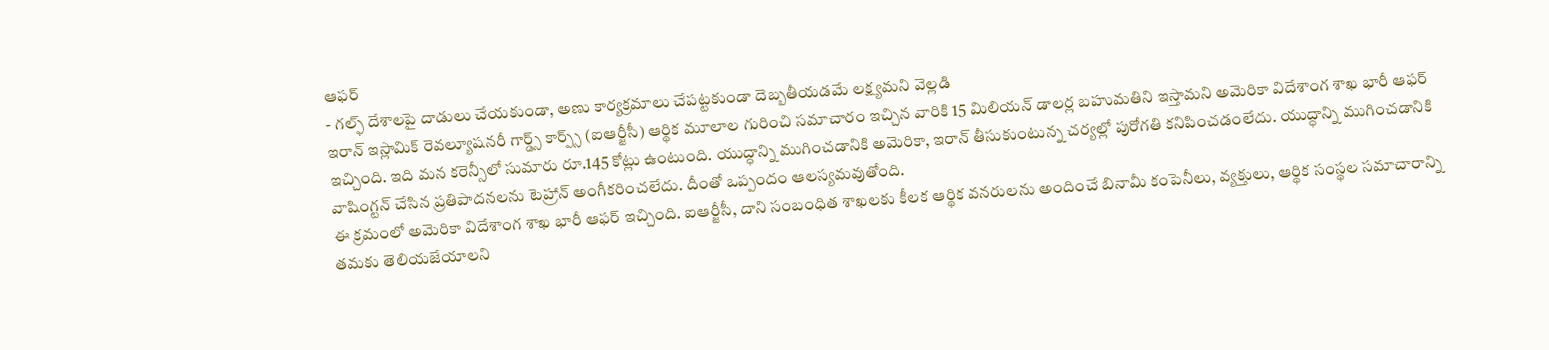ఆఫర్
- గల్ఫ్ దేశాలపై దాడులు చేయకుండా, అణు కార్యక్రమాలు చేపట్టకుండా దెబ్బతీయడమే లక్ష్యమని వెల్లడి
ఇరాన్ ఇస్లామిక్ రెవల్యూషనరీ గార్డ్స్ కార్ప్స్ (ఐఆర్జీసీ) ఆర్థిక మూలాల గురించి సమాచారం ఇచ్చిన వారికి 15 మిలియన్ డాలర్ల బహుమతిని ఇస్తామని అమెరికా విదేశాంగ శాఖ భారీ ఆఫర్ ఇచ్చింది. ఇది మన కరెన్సీలో సుమారు రూ.145 కోట్లు ఉంటుంది. యుద్ధాన్ని ముగించడానికి అమెరికా, ఇరాన్ తీసుకుంటున్న చర్యల్లో పురోగతి కనిపించడంలేదు. యుద్ధాన్ని ముగించడానికి వాషింగ్టన్ చేసిన ప్రతిపాదనలను టెహ్రాన్ అంగీకరించలేదు. దీంతో ఒప్పందం ఆలస్యమవుతోంది.
ఈ క్రమంలో అమెరికా విదేశాంగ శాఖ భారీ ఆఫర్ ఇచ్చింది. ఐఆర్జీసీ, దాని సంబంధిత శాఖలకు కీలక ఆర్థిక వనరులను అందించే బినామీ కంపెనీలు, వ్యక్తులు, ఆర్థిక సంస్థల సమాచారాన్ని తమకు తెలియజేయాలని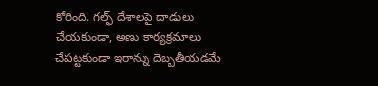కోరింది. గల్ఫ్ దేశాలపై దాడులు చేయకుండా, అణు కార్యక్రమాలు చేపట్టకుండా ఇరాన్ను దెబ్బతీయడమే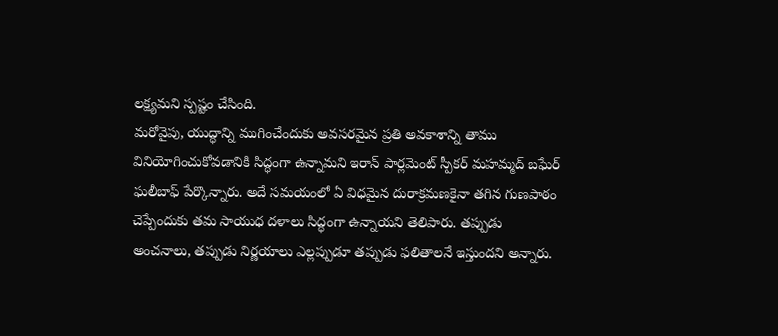లక్ష్యమని స్పష్టం చేసింది.
మరోవైపు, యుద్ధాన్ని ముగించేందుకు అవసరమైన ప్రతి అవకాశాన్ని తాము వినియోగించుకోవడానికి సిద్ధంగా ఉన్నామని ఇరాన్ పార్లమెంట్ స్పీకర్ మహమ్మద్ బఘేర్ ఘలీబాఫ్ పేర్కొన్నారు. అదే సమయంలో ఏ విధమైన దురాక్రమణకైనా తగిన గుణపాఠం చెప్పేందుకు తమ సాయుధ దళాలు సిద్ధంగా ఉన్నాయని తెలిపారు. తప్పుడు అంచనాలు, తప్పుడు నిర్ణయాలు ఎల్లప్పుడూ తప్పుడు ఫలితాలనే ఇస్తుందని అన్నారు.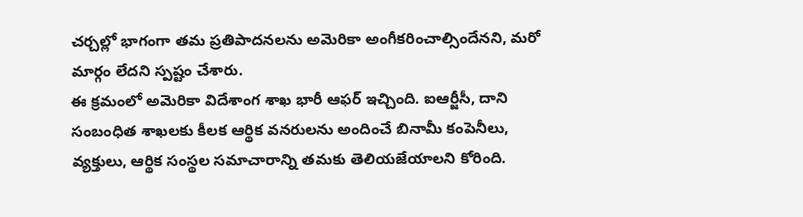చర్చల్లో భాగంగా తమ ప్రతిపాదనలను అమెరికా అంగీకరించాల్సిందేనని, మరో మార్గం లేదని స్పష్టం చేశారు.
ఈ క్రమంలో అమెరికా విదేశాంగ శాఖ భారీ ఆఫర్ ఇచ్చింది. ఐఆర్జీసీ, దాని సంబంధిత శాఖలకు కీలక ఆర్థిక వనరులను అందించే బినామీ కంపెనీలు, వ్యక్తులు, ఆర్థిక సంస్థల సమాచారాన్ని తమకు తెలియజేయాలని కోరింది.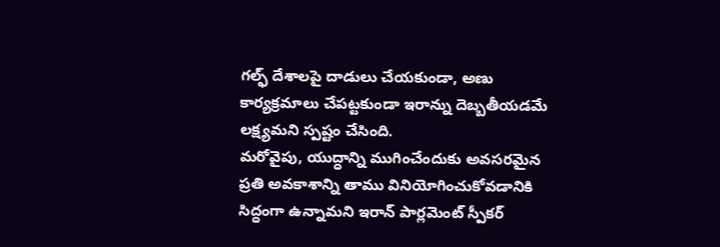గల్ఫ్ దేశాలపై దాడులు చేయకుండా, అణు కార్యక్రమాలు చేపట్టకుండా ఇరాన్ను దెబ్బతీయడమే లక్ష్యమని స్పష్టం చేసింది.
మరోవైపు, యుద్ధాన్ని ముగించేందుకు అవసరమైన ప్రతి అవకాశాన్ని తాము వినియోగించుకోవడానికి సిద్ధంగా ఉన్నామని ఇరాన్ పార్లమెంట్ స్పీకర్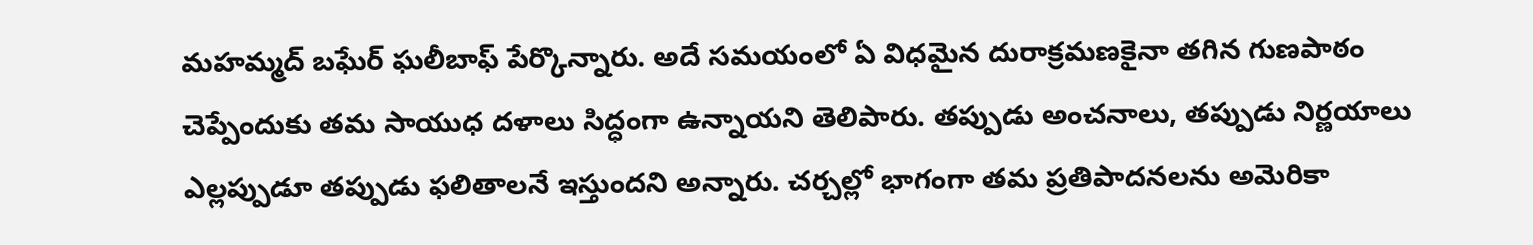మహమ్మద్ బఘేర్ ఘలీబాఫ్ పేర్కొన్నారు. అదే సమయంలో ఏ విధమైన దురాక్రమణకైనా తగిన గుణపాఠం చెప్పేందుకు తమ సాయుధ దళాలు సిద్ధంగా ఉన్నాయని తెలిపారు. తప్పుడు అంచనాలు, తప్పుడు నిర్ణయాలు ఎల్లప్పుడూ తప్పుడు ఫలితాలనే ఇస్తుందని అన్నారు. చర్చల్లో భాగంగా తమ ప్రతిపాదనలను అమెరికా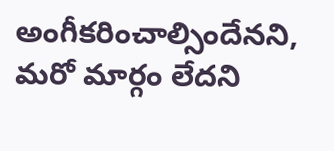అంగీకరించాల్సిందేనని, మరో మార్గం లేదని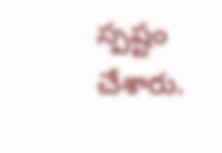స్పష్టం చేశారు.